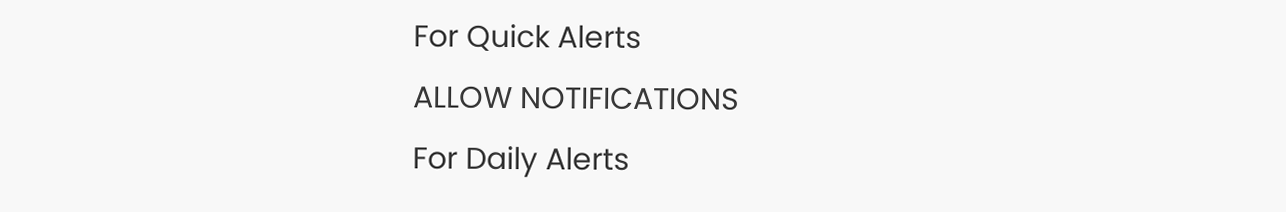For Quick Alerts
ALLOW NOTIFICATIONS
For Daily Alerts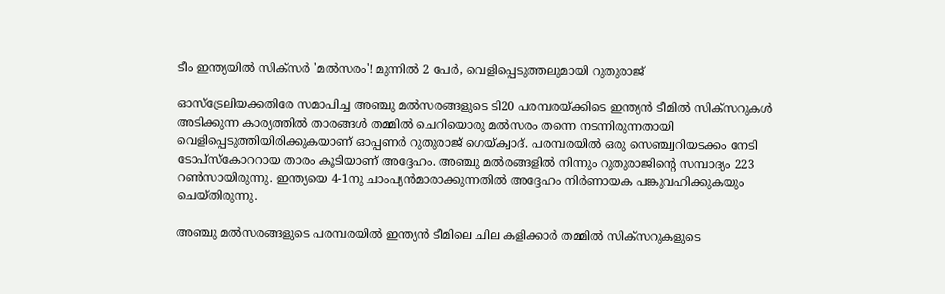ടീം ഇന്ത്യയില്‍ സിക്‌സര്‍ 'മല്‍സരം'! മുന്നില്‍ 2 പേര്‍, വെളിപ്പെടുത്തലുമായി റുതുരാജ്

ഓസ്‌ട്രേലിയക്കതിരേ സമാപിച്ച അഞ്ചു മല്‍സരങ്ങളുടെ ടി20 പരമ്പരയ്ക്കിടെ ഇന്ത്യന്‍ ടീമില്‍ സിക്‌സറുകള്‍ അടിക്കുന്ന കാര്യത്തില്‍ താരങ്ങള്‍ തമ്മില്‍ ചെറിയൊരു മല്‍സരം തന്നെ നടന്നിരുന്നതായി വെളിപ്പെടുത്തിയിരിക്കുകയാണ് ഓപ്പണര്‍ റുതുരാജ് ഗെയ്ക്വാദ്. പരമ്പരയില്‍ ഒരു സെഞ്ച്വറിയടക്കം നേടി ടോപ്‌സ്‌കോററായ താരം കൂടിയാണ് അദ്ദേഹം. അഞ്ചു മല്‍രങ്ങളില്‍ നിന്നും റുതുരാജിന്റെ സമ്പാദ്യം 223 റണ്‍സായിരുന്നു. ഇന്ത്യയെ 4-1നു ചാംപ്യന്‍മാരാക്കുന്നതില്‍ അദ്ദേഹം നിര്‍ണായക പങ്കുവഹിക്കുകയും ചെയ്തിരുന്നു.

അഞ്ചു മല്‍സരങ്ങളുടെ പരമ്പരയില്‍ ഇന്ത്യന്‍ ടീമിലെ ചില കളിക്കാര്‍ തമ്മില്‍ സിക്‌സറുകളുടെ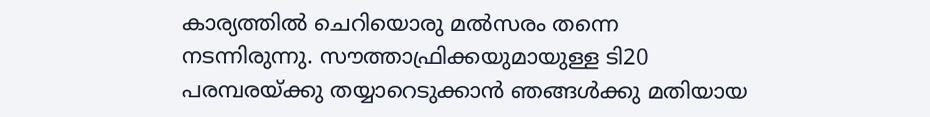കാര്യത്തില്‍ ചെറിയൊരു മല്‍സരം തന്നെ നടന്നിരുന്നു. സൗത്താഫ്രിക്കയുമായുള്ള ടി20 പരമ്പരയ്ക്കു തയ്യാറെടുക്കാന്‍ ഞങ്ങള്‍ക്കു മതിയായ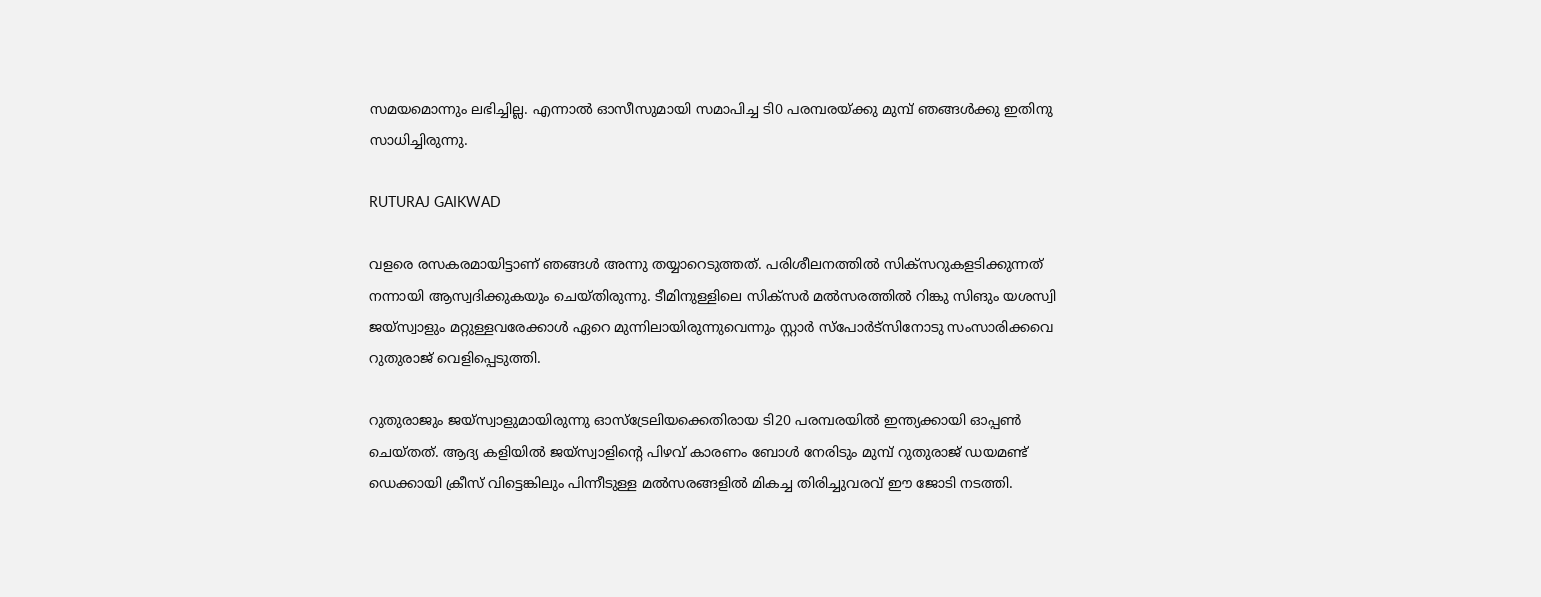സമയമൊന്നും ലഭിച്ചില്ല. എന്നാല്‍ ഓസീസുമായി സമാപിച്ച ടി0 പരമ്പരയ്ക്കു മുമ്പ് ഞങ്ങള്‍ക്കു ഇതിനു സാധിച്ചിരുന്നു.

RUTURAJ GAIKWAD

വളരെ രസകരമായിട്ടാണ് ഞങ്ങള്‍ അന്നു തയ്യാറെടുത്തത്. പരിശീലനത്തില്‍ സിക്‌സറുകളടിക്കുന്നത് നന്നായി ആസ്വദിക്കുകയും ചെയ്തിരുന്നു. ടീമിനുള്ളിലെ സിക്‌സര്‍ മല്‍സരത്തില്‍ റിങ്കു സിങും യശസ്വി ജയ്‌സ്വാളും മറ്റുള്ളവരേക്കാള്‍ ഏറെ മുന്നിലായിരുന്നുവെന്നും സ്റ്റാര്‍ സ്പോര്‍ട്‌സിനോടു സംസാരിക്കവെ റുതുരാജ് വെളിപ്പെടുത്തി.

റുതുരാജും ജയ്‌സ്വാളുമായിരുന്നു ഓസ്‌ട്രേലിയക്കെതിരായ ടി20 പരമ്പരയില്‍ ഇന്ത്യക്കായി ഓപ്പണ്‍ ചെയ്തത്. ആദ്യ കളിയില്‍ ജയ്‌സ്വാളിന്റെ പിഴവ് കാരണം ബോള്‍ നേരിടും മുമ്പ് റുതുരാജ് ഡയമണ്ട് ഡെക്കായി ക്രീസ് വിട്ടെങ്കിലും പിന്നീടുള്ള മല്‍സരങ്ങളില്‍ മികച്ച തിരിച്ചുവരവ് ഈ ജോടി നടത്തി.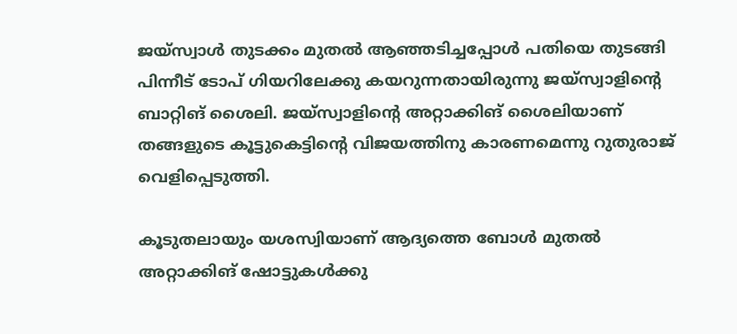ജയ്സ്വാള്‍ തുടക്കം മുതല്‍ ആഞ്ഞടിച്ചപ്പോള്‍ പതിയെ തുടങ്ങി പിന്നീട് ടോപ് ഗിയറിലേക്കു കയറുന്നതായിരുന്നു ജയ്‌സ്വാളിന്റെ ബാറ്റിങ് ശൈലി. ജയ്‌സ്വാളിന്റെ അറ്റാക്കിങ് ശൈലിയാണ് തങ്ങളുടെ കൂട്ടുകെട്ടിന്റെ വിജയത്തിനു കാരണമെന്നു റുതുരാജ് വെളിപ്പെടുത്തി.

കൂടുതലായും യശസ്വിയാണ് ആദ്യത്തെ ബോള്‍ മുതല്‍ അറ്റാക്കിങ് ഷോട്ടുകള്‍ക്കു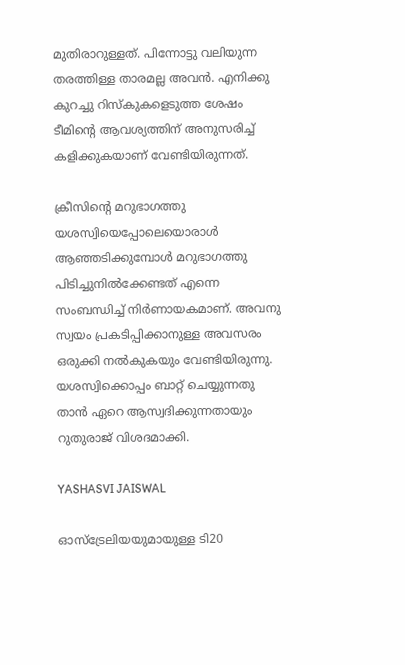മുതിരാറുള്ളത്. പിന്നോട്ടു വലിയുന്ന തരത്തിള്ള താരമല്ല അവന്‍. എനിക്കു കുറച്ചു റിസ്‌കുകളെടുത്ത ശേഷം ടീമിന്റെ ആവശ്യത്തിന് അനുസരിച്ച് കളിക്കുകയാണ് വേണ്ടിയിരുന്നത്.

ക്രീസിന്റെ മറുഭാഗത്തു യശസ്വിയെപ്പോലെയൊരാള്‍ ആഞ്ഞടിക്കുമ്പോള്‍ മറുഭാഗത്തു പിടിച്ചുനില്‍ക്കേണ്ടത് എന്നെ സംബന്ധിച്ച് നിര്‍ണായകമാണ്. അവനു സ്വയം പ്രകടിപ്പിക്കാനുള്ള അവസരം ഒരുക്കി നല്‍കുകയും വേണ്ടിയിരുന്നു. യശസ്വിക്കൊപ്പം ബാറ്റ് ചെയ്യുന്നതു താന്‍ ഏറെ ആസ്വദിക്കുന്നതായും റുതുരാജ് വിശദമാക്കി.

YASHASVI JAISWAL

ഓസ്‌ട്രേലിയയുമായുള്ള ടി20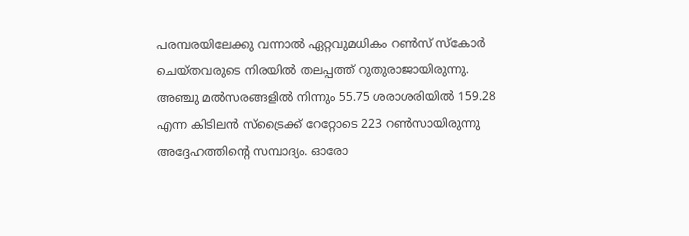പരമ്പരയിലേക്കു വന്നാല്‍ ഏറ്റവുമധികം റണ്‍സ് സ്‌കോര്‍ ചെയ്തവരുടെ നിരയില്‍ തലപ്പത്ത് റുതുരാജായിരുന്നു. അഞ്ചു മല്‍സരങ്ങളില്‍ നിന്നും 55.75 ശരാശരിയില്‍ 159.28 എന്ന കിടിലന്‍ സ്‌ട്രൈക്ക് റേറ്റോടെ 223 റണ്‍സായിരുന്നു അദ്ദേഹത്തിന്റെ സമ്പാദ്യം. ഓരോ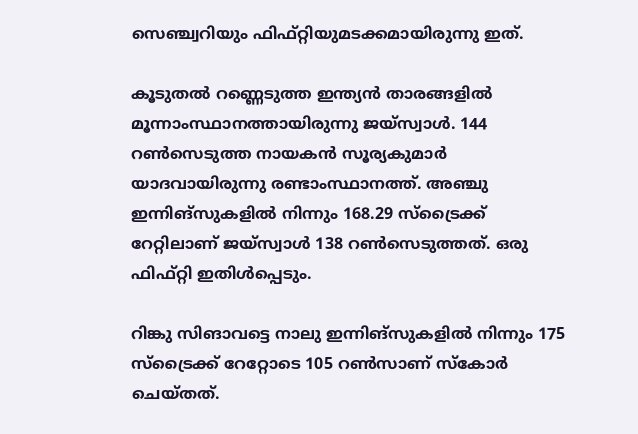സെഞ്ച്വറിയും ഫിഫ്റ്റിയുമടക്കമായിരുന്നു ഇത്.

കൂടുതല്‍ റണ്ണെടുത്ത ഇന്ത്യന്‍ താരങ്ങളില്‍ മൂന്നാംസ്ഥാനത്തായിരുന്നു ജയ്‌സ്വാള്‍. 144 റണ്‍സെടുത്ത നായകന്‍ സൂര്യകുമാര്‍ യാദവായിരുന്നു രണ്ടാംസ്ഥാനത്ത്. അഞ്ചു ഇന്നിങ്‌സുകളില്‍ നിന്നും 168.29 സ്‌ട്രൈക്ക് റേറ്റിലാണ് ജയ്‌സ്വാള്‍ 138 റണ്‍സെടുത്തത്. ഒരു ഫിഫ്റ്റി ഇതിള്‍പ്പെടും.

റിങ്കു സിങാവട്ടെ നാലു ഇന്നിങ്‌സുകളില്‍ നിന്നും 175 സ്‌ട്രൈക്ക് റേറ്റോടെ 105 റണ്‍സാണ് സ്‌കോര്‍ ചെയ്തത്.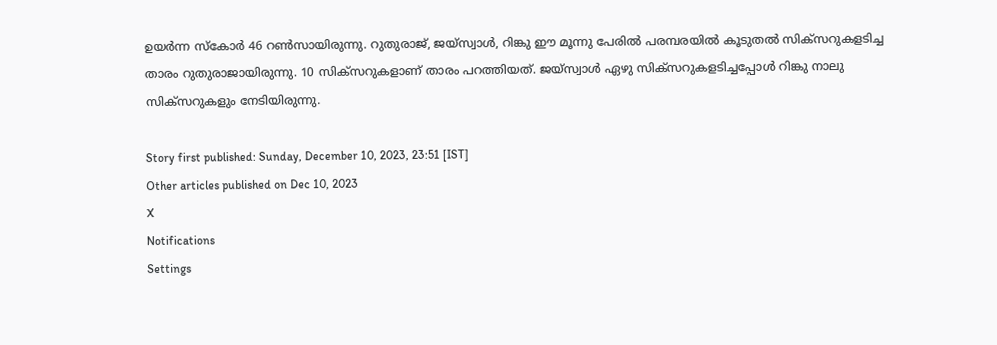ഉയര്‍ന്ന സ്‌കോര്‍ 46 റണ്‍സായിരുന്നു. റുതുരാജ്, ജയ്സ്വാൾ, റിങ്കു ഈ മൂന്നു പേരില്‍ പരമ്പരയില്‍ കൂടുതല്‍ സിക്‌സറുകളടിച്ച താരം റുതുരാജായിരുന്നു. 10 സിക്‌സറുകളാണ് താരം പറത്തിയത്. ജയ്‌സ്വാള്‍ ഏഴു സിക്‌സറുകളടിച്ചപ്പോള്‍ റിങ്കു നാലു സിക്‌സറുകളും നേടിയിരുന്നു.

Story first published: Sunday, December 10, 2023, 23:51 [IST]
Other articles published on Dec 10, 2023
X
Notifications
Settings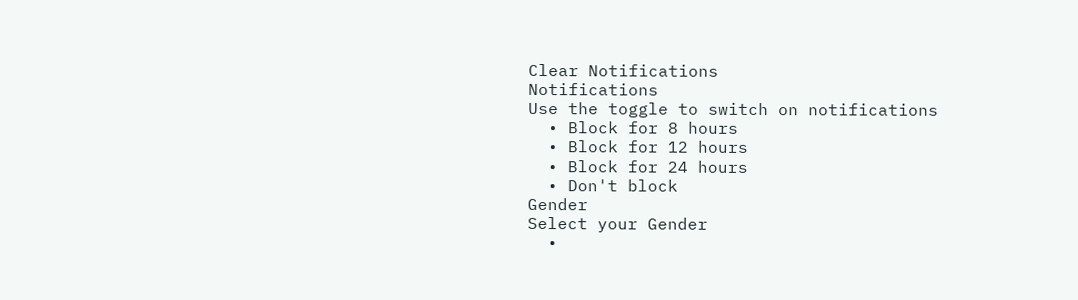Clear Notifications
Notifications
Use the toggle to switch on notifications
  • Block for 8 hours
  • Block for 12 hours
  • Block for 24 hours
  • Don't block
Gender
Select your Gender
  •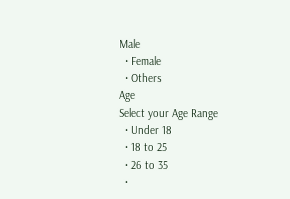Male
  • Female
  • Others
Age
Select your Age Range
  • Under 18
  • 18 to 25
  • 26 to 35
  •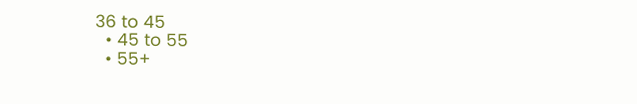36 to 45
  • 45 to 55
  • 55+